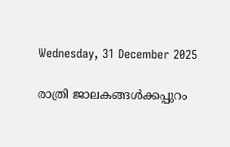Wednesday, 31 December 2025

രാത്രി ജാലകങ്ങൾക്കപ്പുറം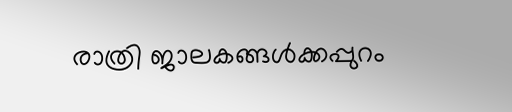രാത്രി ജാലകങ്ങൾക്കപ്പുറം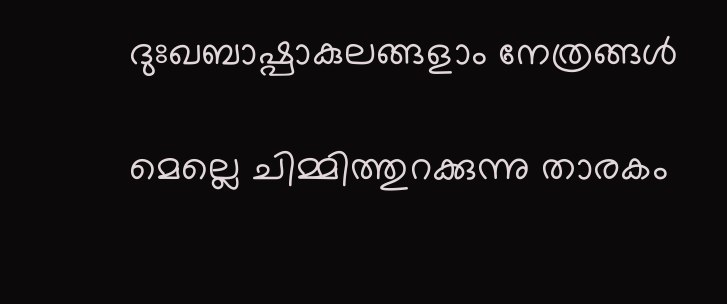ദുഃഖബാഷ്പാകുലങ്ങളാം നേത്രങ്ങൾ

മെല്ലെ ചിമ്മിത്തുറക്കുന്നു താരകം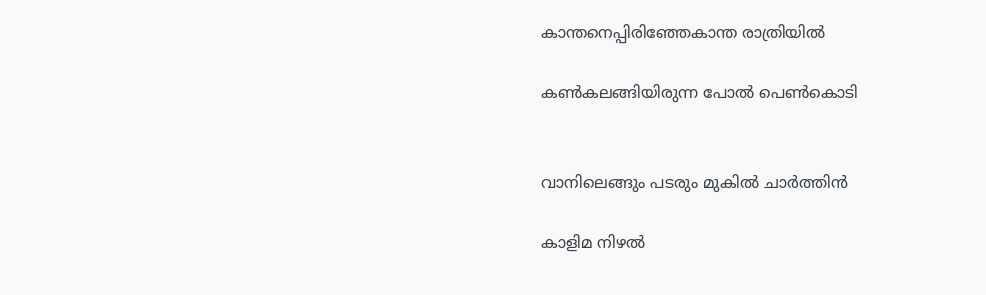കാന്തനെപ്പിരിഞ്ഞേകാന്ത രാത്രിയിൽ

കൺകലങ്ങിയിരുന്ന പോൽ പെൺകൊടി


വാനിലെങ്ങും പടരും മുകിൽ ചാർത്തിൻ

കാളിമ നിഴൽ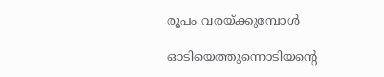രൂപം വരയ്ക്കുമ്പോൾ

ഓടിയെത്തുന്നൊടിയൻ്റെ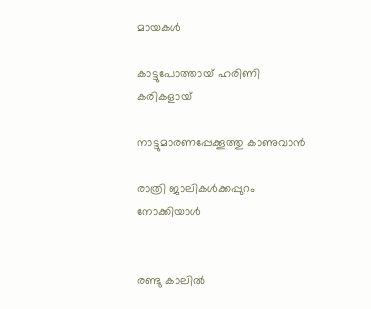മായകൾ

കാട്ടുപോത്തായ് ഹരിണി കരികളായ്

നാട്ടുമാരണപ്പേക്കൂത്തു കാണുവാൻ

രാത്രി ജാലികൾക്കപ്പുറം നോക്കിയാൾ


രണ്ടു കാലിൽ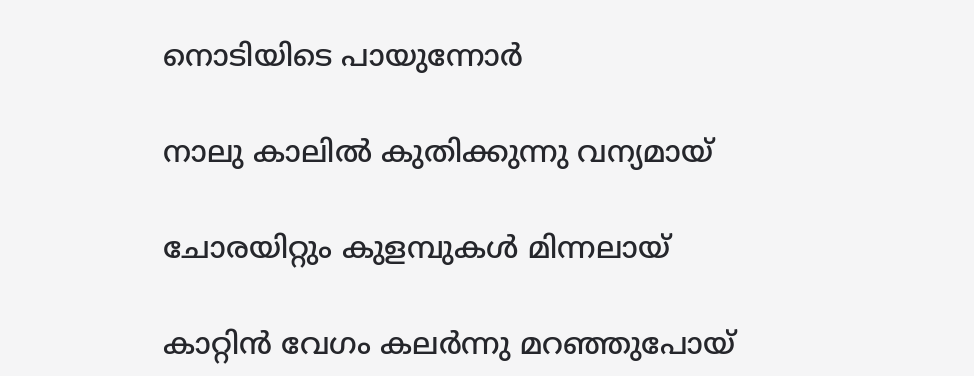നൊടിയിടെ പായുന്നോർ

നാലു കാലിൽ കുതിക്കുന്നു വന്യമായ്

ചോരയിറ്റും കുളമ്പുകൾ മിന്നലായ്

കാറ്റിൻ വേഗം കലർന്നു മറഞ്ഞുപോയ്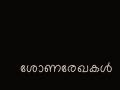ശോണരേഖകൾ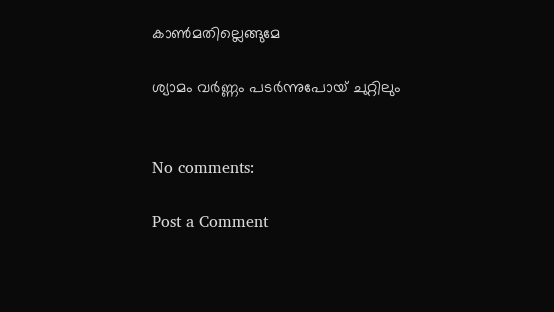കാൺമതില്ലെങ്ങുമേ

ശ്യാമം വർണ്ണം പടർന്നുപോയ് ചുറ്റിലും


No comments:

Post a Comment